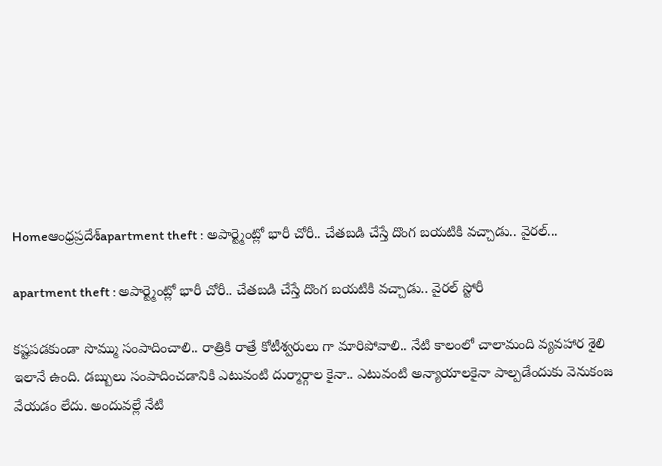Homeఆంధ్రప్రదేశ్‌apartment theft : అపార్ట్మెంట్లో భారీ చోరీ.. చేతబడి చేస్తే దొంగ బయటికి వచ్చాడు.. వైరల్...

apartment theft : అపార్ట్మెంట్లో భారీ చోరీ.. చేతబడి చేస్తే దొంగ బయటికి వచ్చాడు.. వైరల్ స్టోరీ

కష్టపడకుండా సొమ్ము సంపాదించాలి.. రాత్రికి రాత్రే కోటీశ్వరులు గా మారిపోవాలి.. నేటి కాలంలో చాలామంది వ్యవహార శైలి ఇలానే ఉంది. డబ్బులు సంపాదించడానికి ఎటువంటి దుర్మార్గాల కైనా.. ఎటువంటి అన్యాయాలకైనా పాల్పడేందుకు వెనుకంజ వేయడం లేదు. అందువల్లే నేటి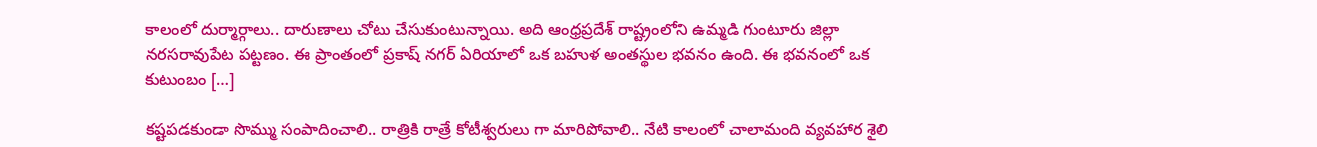కాలంలో దుర్మార్గాలు.. దారుణాలు చోటు చేసుకుంటున్నాయి. అది ఆంధ్రప్రదేశ్ రాష్ట్రంలోని ఉమ్మడి గుంటూరు జిల్లా నరసరావుపేట పట్టణం. ఈ ప్రాంతంలో ప్రకాష్ నగర్ ఏరియాలో ఒక బహుళ అంతస్థుల భవనం ఉంది. ఈ భవనంలో ఒక కుటుంబం […]

కష్టపడకుండా సొమ్ము సంపాదించాలి.. రాత్రికి రాత్రే కోటీశ్వరులు గా మారిపోవాలి.. నేటి కాలంలో చాలామంది వ్యవహార శైలి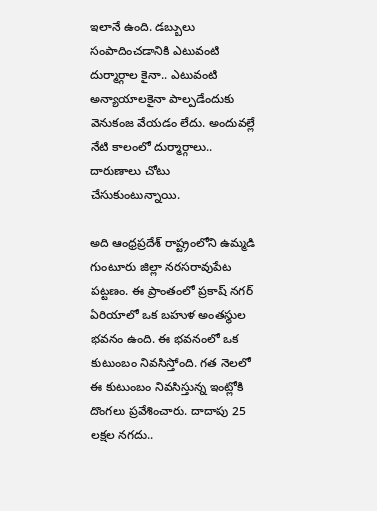ఇలానే ఉంది. డబ్బులు సంపాదించడానికి ఎటువంటి దుర్మార్గాల కైనా.. ఎటువంటి అన్యాయాలకైనా పాల్పడేందుకు వెనుకంజ వేయడం లేదు. అందువల్లే నేటి కాలంలో దుర్మార్గాలు.. దారుణాలు చోటు చేసుకుంటున్నాయి.

అది ఆంధ్రప్రదేశ్ రాష్ట్రంలోని ఉమ్మడి గుంటూరు జిల్లా నరసరావుపేట పట్టణం. ఈ ప్రాంతంలో ప్రకాష్ నగర్ ఏరియాలో ఒక బహుళ అంతస్థుల భవనం ఉంది. ఈ భవనంలో ఒక కుటుంబం నివసిస్తోంది. గత నెలలో ఈ కుటుంబం నివసిస్తున్న ఇంట్లోకి దొంగలు ప్రవేశించారు. దాదాపు 25 లక్షల నగదు..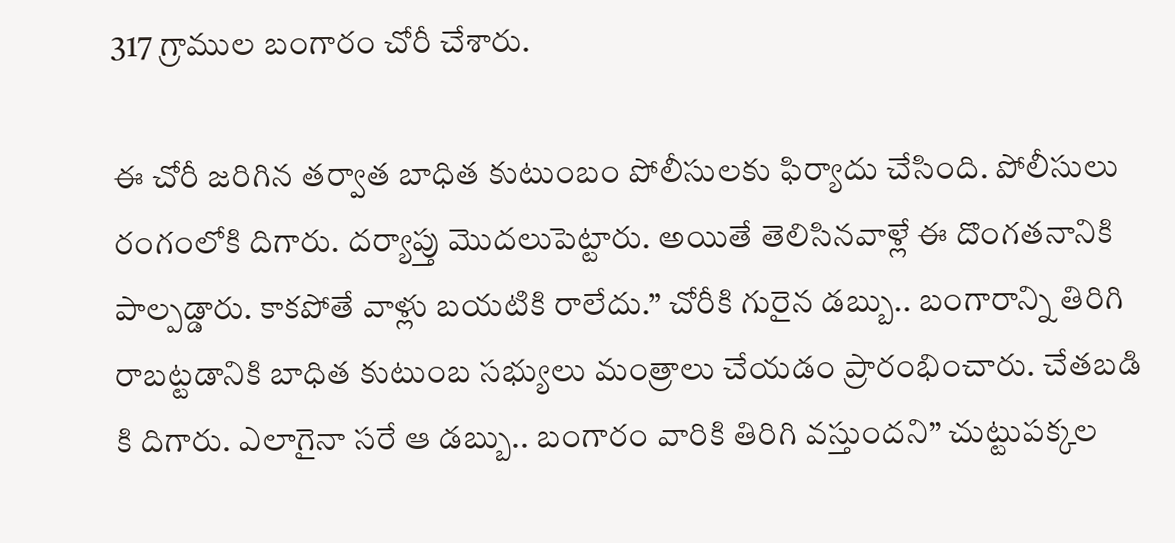317 గ్రాముల బంగారం చోరీ చేశారు.

ఈ చోరీ జరిగిన తర్వాత బాధిత కుటుంబం పోలీసులకు ఫిర్యాదు చేసింది. పోలీసులు రంగంలోకి దిగారు. దర్యాప్తు మొదలుపెట్టారు. అయితే తెలిసినవాళ్లే ఈ దొంగతనానికి పాల్పడ్డారు. కాకపోతే వాళ్లు బయటికి రాలేదు.” చోరీకి గురైన డబ్బు.. బంగారాన్ని తిరిగి రాబట్టడానికి బాధిత కుటుంబ సభ్యులు మంత్రాలు చేయడం ప్రారంభించారు. చేతబడి కి దిగారు. ఎలాగైనా సరే ఆ డబ్బు.. బంగారం వారికి తిరిగి వస్తుందని” చుట్టుపక్కల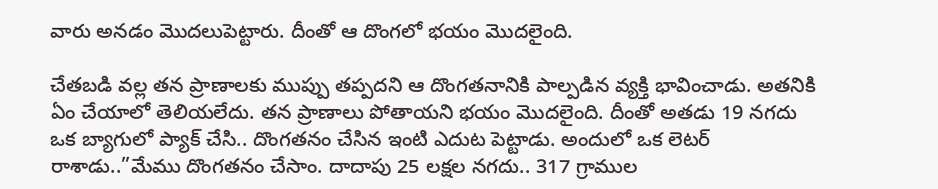వారు అనడం మొదలుపెట్టారు. దీంతో ఆ దొంగలో భయం మొదలైంది.

చేతబడి వల్ల తన ప్రాణాలకు ముప్పు తప్పదని ఆ దొంగతనానికి పాల్పడిన వ్యక్తి భావించాడు. అతనికి ఏం చేయాలో తెలియలేదు. తన ప్రాణాలు పోతాయని భయం మొదలైంది. దీంతో అతడు 19 నగదు ఒక బ్యాగులో ప్యాక్ చేసి.. దొంగతనం చేసిన ఇంటి ఎదుట పెట్టాడు. అందులో ఒక లెటర్ రాశాడు..”మేము దొంగతనం చేసాం. దాదాపు 25 లక్షల నగదు.. 317 గ్రాముల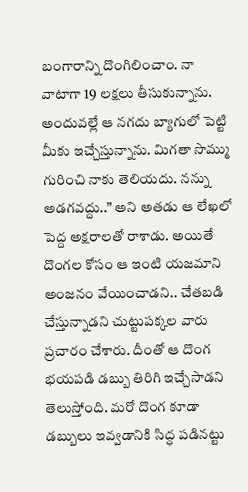బంగారాన్ని దొంగిలించాం. నా వాటాగా 19 లక్షలు తీసుకున్నాను. అందువల్లే ఆ నగదు బ్యాగులో పెట్టి మీకు ఇచ్చేస్తున్నాను. మిగతా సొమ్ము గురించి నాకు తెలియదు. నన్ను అడగవద్దు..” అని అతడు ఆ లేఖలో పెద్ద అక్షరాలతో రాశాడు. అయితే దొంగల కోసం ఆ ఇంటి యజమాని అంజనం వేయించాడని.. చేతబడి చేస్తున్నాడని చుట్టుపక్కల వారు ప్రచారం చేశారు. దీంతో ఆ దొంగ భయపడి డబ్బు తిరిగి ఇచ్చేసాడని తెలుస్తోంది. మరో దొంగ కూడా డబ్బులు ఇవ్వడానికి సిద్ధ పడినట్టు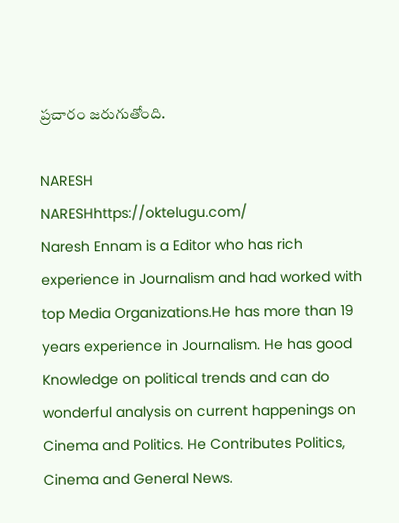ప్రచారం జరుగుతోంది.

NARESH
NARESHhttps://oktelugu.com/
Naresh Ennam is a Editor who has rich experience in Journalism and had worked with top Media Organizations.He has more than 19 years experience in Journalism. He has good Knowledge on political trends and can do wonderful analysis on current happenings on Cinema and Politics. He Contributes Politics, Cinema and General News.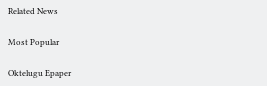Related News

Most Popular

Oktelugu Epaper